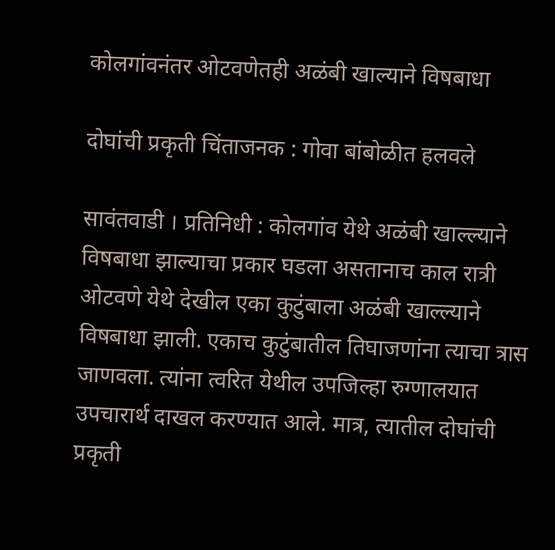कोलगांवनंतर ओटवणेतही अळंबी खाल्याने विषबाधा

दोघांची प्रकृती चिंताजनक : गोवा बांबोळीत हलवले

सावंतवाडी । प्रतिनिधी : कोलगांव येथे अळंबी खाल्ल्याने विषबाधा झाल्याचा प्रकार घडला असतानाच काल रात्री ओटवणे येथे देखील एका कुटुंबाला अळंबी खाल्ल्याने विषबाधा झाली. एकाच कुटुंबातील तिघाजणांना त्याचा त्रास जाणवला. त्यांना त्वरित येथील उपजिल्हा रुग्णालयात उपचारार्थ दाखल करण्यात आले. मात्र, त्यातील दोघांची प्रकृती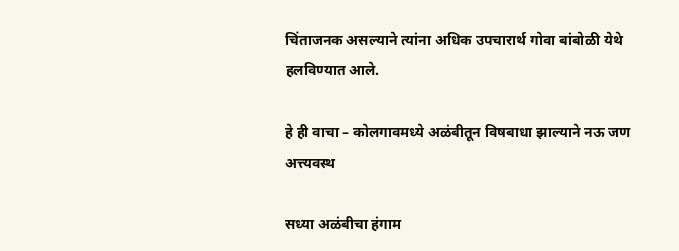चिंताजनक असल्याने त्यांना अधिक उपचारार्थ गोवा बांबोळी येथे हलविण्यात आले.

हे ही वाचा – कोलगावमध्ये अळंबीतून विषबाधा झाल्याने नऊ जण अत्त्यवस्थ

सध्या अळंबीचा हंगाम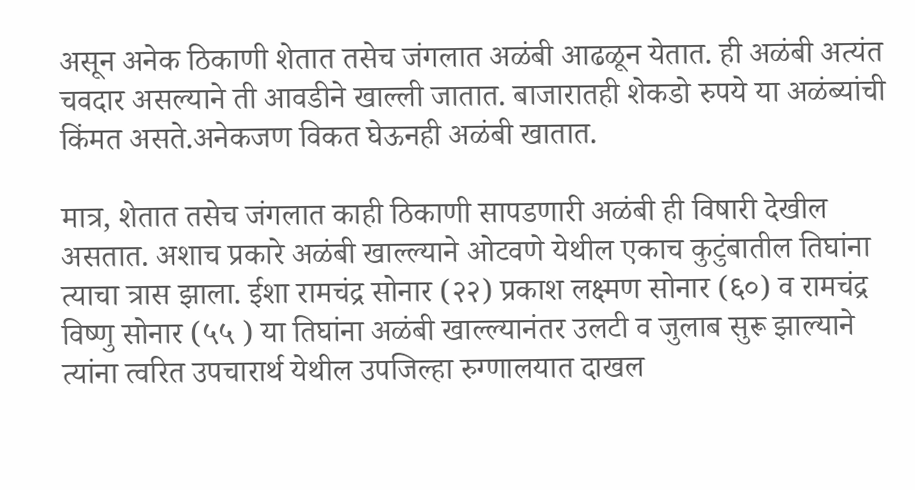असून अनेक ठिकाणी शेतात तसेच जंगलात अळंबी आढळून येतात. ही अळंबी अत्यंत चवदार असल्याने ती आवडीने खाल्ली जातात. बाजारातही शेकडो रुपये या अळंब्यांची किंमत असते.अनेकजण विकत घेऊनही अळंबी खातात.

मात्र, शेतात तसेच जंगलात काही ठिकाणी सापडणारी अळंबी ही विषारी देखील असतात. अशाच प्रकारे अळंबी खाल्ल्याने ओटवणे येथील एकाच कुटुंबातील तिघांना त्याचा त्रास झाला. ईशा रामचंद्र सोनार (२२) प्रकाश लक्ष्मण सोनार (६०) व रामचंद्र विष्णु सोनार (५५ ) या तिघांना अळंबी खाल्ल्यानंतर उलटी व जुलाब सुरू झाल्याने त्यांना त्वरित उपचारार्थ येथील उपजिल्हा रुग्णालयात दाखल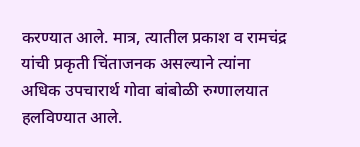करण्यात आले. मात्र, त्यातील प्रकाश व रामचंद्र यांची प्रकृती चिंताजनक असल्याने त्यांना अधिक उपचारार्थ गोवा बांबोळी रुग्णालयात हलविण्यात आले.